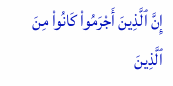إِنَّ ٱلَّذِينَ أَجْرَمُوا۟ كَانُوا۟ مِنَ ٱلَّذِينَ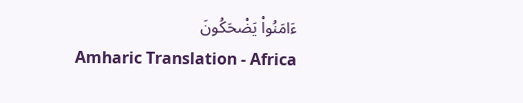ءَامَنُوا۟ يَضْحَكُونَ
Amharic Translation - Africa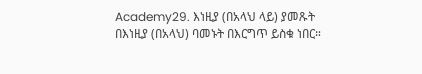Academy29. እነዚያ (በአላህ ላይ) ያመጹት በእነዚያ (በአላህ) ባመኑት በእርግጥ ይስቁ ነበር።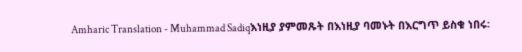Amharic Translation - Muhammad Sadiqእነዚያ ያምመጹት በእነዚያ ባመኑት በእርግጥ ይስቁ ነበሩ፡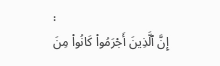፡
إِنَّ ٱلَّذِينَ أَجْرَمُوا۟ كَانُوا۟ مِنَ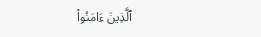ٱلَّذِينَ ءَامَنُوا۟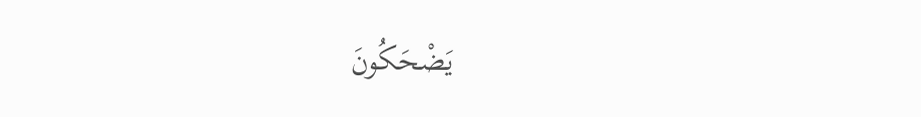يَضْحَكُونَ